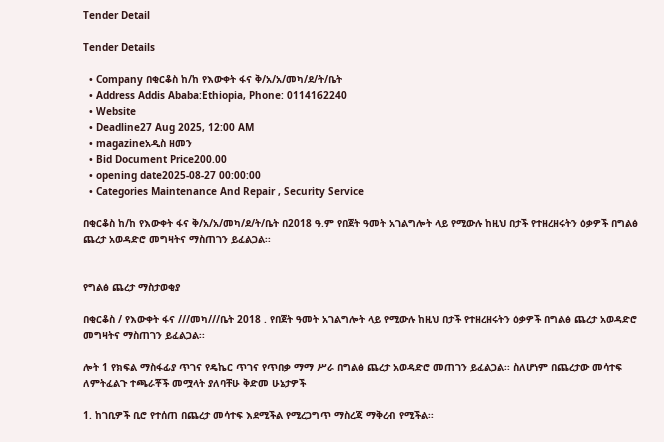Tender Detail

Tender Details

  • Company በቂርቆስ ከ/ከ የእውቀት ፋና ቅ/አ/አ/መካ/ደ/ት/ቤት
  • Address Addis Ababa:Ethiopia, Phone: 0114162240
  • Website
  • Deadline27 Aug 2025, 12:00 AM
  • magazineአዲስ ዘመን
  • Bid Document Price200.00
  • opening date2025-08-27 00:00:00
  • Categories Maintenance And Repair , Security Service

በቂርቆስ ከ/ከ የእውቀት ፋና ቅ/አ/አ/መካ/ደ/ት/ቤት በ2018 ዓ.ም የበጀት ዓመት አገልግሎት ላይ የሚውሉ ከዚህ በታች የተዘረዘሩትን ዕቃዎች በግልፅ ጨረታ አወዳድሮ መግዛትና ማስጠገን ይፈልጋል፡፡


የግልፅ ጨረታ ማስታወቂያ

በቂርቆስ / የእውቀት ፋና ///መካ///ቤት 2018 . የበጀት ዓመት አገልግሎት ላይ የሚውሉ ከዚህ በታች የተዘረዘሩትን ዕቃዎች በግልፅ ጨረታ አወዳድሮ መግዛትና ማስጠገን ይፈልጋል፡፡

ሎት 1 የክፍል ማስፋፊያ ጥገና የዴኬር ጥገና የጥበቃ ማማ ሥራ በግልፅ ጨረታ አወዳድሮ መጠገን ይፈልጋል፡፡ ስለሆነም በጨረታው መሳተፍ ለምትፈልጉ ተጫራቾች መሟላት ያለባቸሁ ቅድመ ሁኔታዎች

1. ከገቢዎች ቢሮ የተሰጠ በጨረታ መሳተፍ እደሚችል የሚረጋግጥ ማስረጃ ማቅረብ የሚችል፡፡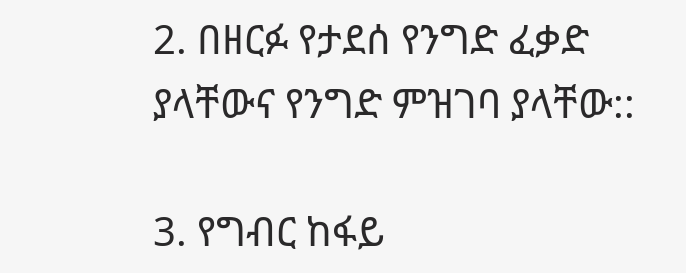2. በዘርፉ የታደሰ የንግድ ፈቃድ ያላቸውና የንግድ ምዝገባ ያላቸው::

3. የግብር ከፋይ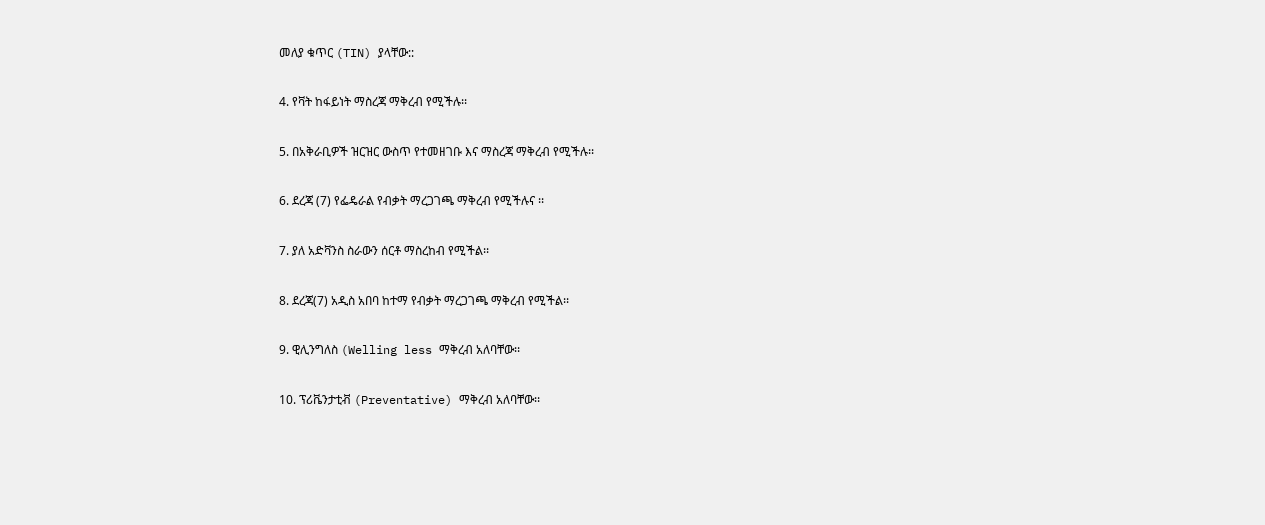መለያ ቁጥር (TIN) ያላቸው::

4. የቫት ከፋይነት ማስረጃ ማቅረብ የሚችሉ፡፡

5. በአቅራቢዎች ዝርዝር ውስጥ የተመዘገቡ እና ማስረጃ ማቅረብ የሚችሉ፡፡

6. ደረጃ (7) የፌዴራል የብቃት ማረጋገጫ ማቅረብ የሚችሉና ፡፡

7. ያለ አድቫንስ ስራውን ሰርቶ ማስረከብ የሚችል፡፡

8. ደረጃ(7) አዲስ አበባ ከተማ የብቃት ማረጋገጫ ማቅረብ የሚችል፡፡

9. ዊሊንግለስ (Welling less ማቅረብ አለባቸው፡፡

10. ፕሪቬንታቲቭ (Preventative) ማቅረብ አለባቸው፡፡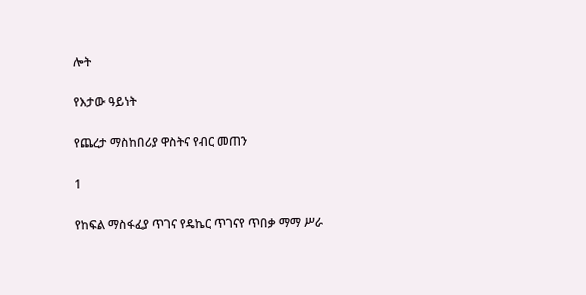ሎት

የእታው ዓይነት

የጨረታ ማስከበሪያ ዋስትና የብር መጠን

1

የከፍል ማስፋፈያ ጥገና የዴኬር ጥገናየ ጥበቃ ማማ ሥራ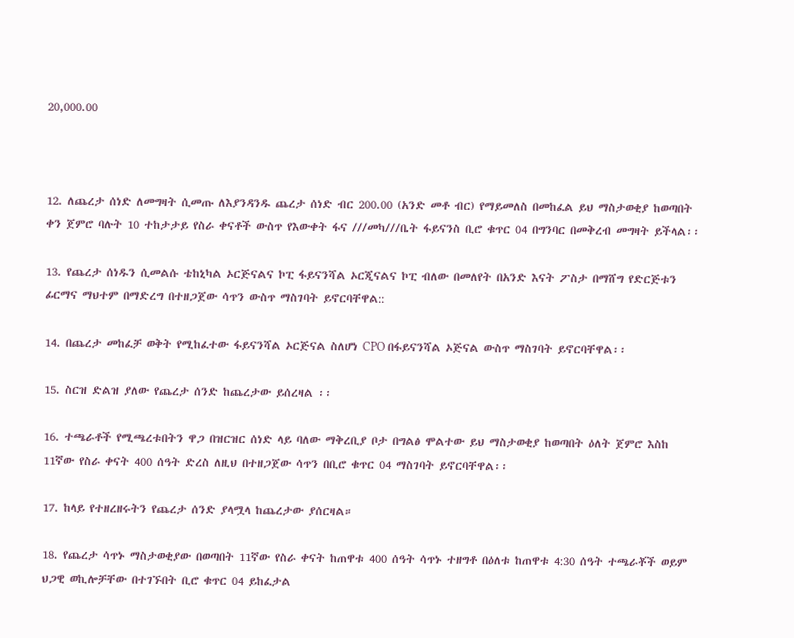20,000.00



12. ለጨረታ ሰነድ ለመግዛት ሲመጡ ለእያንዳንዱ ጨረታ ሰነድ ብር 200.00 (አንድ መቶ ብር) የማይመለስ በመከፈል ይህ ማስታወቂያ ከወጣበት ቀን ጀምሮ ባሉት 10 ተከታታይ የስራ ቀናቶች ውስጥ የእውቀት ፋና ///መካ///ቤት ፋይናንስ ቢሮ ቁጥር 04 በግንባር በመቅረብ መግዛት ይችላል፡፡

13. የጨረታ ሰነዱን ሲመልሱ ቴከኒካል ኦርጅናልና ኮፒ ፋይናንሻል ኦርጂናልና ኮፒ ብለው በመለየት በአንድ እናት ፖስታ በማሸግ የድርጅቱን ፊርማና ማህተም በማድረግ በተዘጋጀው ሳጥን ውስጥ ማስገባት ይኖርባቸዋል::

14. በጨረታ መከፈቻ ወቅት የሚከፈተው ፋይናንሻል ኦርጅናል ስለሆነ CPO በፋይናንሻል ኦጅናል ውስጥ ማስገባት ይኖርባቸዋል፡፡

15. ስርዝ ድልዝ ያለው የጨረታ ሰንድ ከጨረታው ይሰረዛል ፡፡

16. ተጫራቶች የሚጫረቱበትን ዋጋ በዝርዝር ሰነድ ላይ ባለው ማቅረቢያ ቦታ በግልፅ ሞልተው ይህ ማስታወቂያ ከወጣበት ዕለት ጀምሮ እስከ 11ኛው የስራ ቀናት 400 ሰዓት ድረስ ለዚህ በተዘጋጀው ሳጥን በቢሮ ቁጥር 04 ማስገባት ይኖርባቸዋል፡፡

17. ከላይ የተዘረዘሩትን የጨረታ ሰንድ ያላሟላ ከጨረታው ያሰርዛል።

18. የጨረታ ሳጥኑ ማስታወቂያው በወጣበት 11ኛው የስራ ቀናት ከጠዋቱ 400 ሰዓት ሳጥኑ ተዘግቶ በዕለቱ ከጠዋቱ 4:30 ሰዓት ተጫራቾች ወይም ህጋዊ ወኪሎቻቸው በተገኙበት ቢሮ ቁጥር 04 ይከፈታል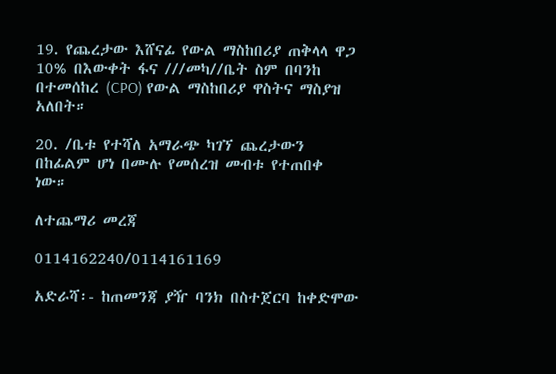19. የጨረታው እሸናፊ የውል ማስከበሪያ ጠቅላላ ዋጋ 10% በእውቀት ፋና ///መካ//ቤት ስም በባንከ በተመሰከረ (CPO) የውል ማስከበሪያ ዋስትና ማስያዝ አለበት።

20. /ቤቱ የተሻለ አማራጭ ካገኘ ጨረታውን በከፊልም ሆነ በሙሉ የመሰረዝ መብቱ የተጠበቀ ነው።

ለተጨማሪ መረጃ

0114162240/0114161169

አድራሻ፡- ከጠመንጃ ያዥ ባንክ በስተጀርባ ከቀድሞው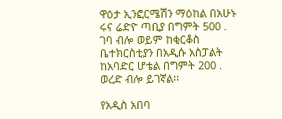ዋዕታ ኢንፎርሜሽን ማዕከል በአሁኑ ሩና ሬድዮ ጣቢያ በግምት 500 . ገባ ብሎ ወይም ከቂርቆስ ቤተክርስቲያን በአዲሱ አስፓልት ከአባድር ሆቴል በግምት 200 . ወረድ ብሎ ይገኛል፡፡

የአዲስ አበባ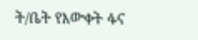ት/ቤት የእውቀት ፋና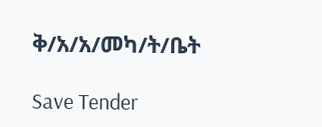ቅ/አ/አ/መካ/ት/ቤት

Save Tender